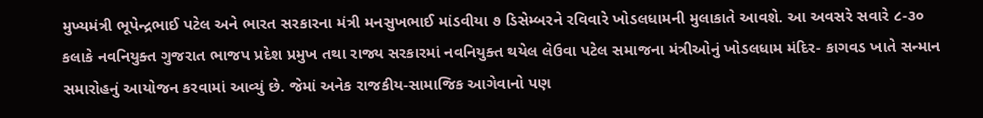મુખ્યમંત્રી ભૂપેન્દ્રભાઈ પટેલ અને ભારત સરકારના મંત્રી મનસુખભાઈ માંડવીયા ૭ ડિસેમ્બરને રવિવારે ખોડલધામની મુલાકાતે આવશે. આ અવસરે સવારે ૮-૩૦ કલાકે નવનિયુક્ત ગુજરાત ભાજપ પ્રદેશ પ્રમુખ તથા રાજ્ય સરકારમાં નવનિયુક્ત થયેલ લેઉવા પટેલ સમાજના મંત્રીઓનું ખોડલધામ મંદિર- કાગવડ ખાતે સન્માન સમારોહનું આયોજન કરવામાં આવ્યું છે. જેમાં અનેક રાજકીય-સામાજિક આગેવાનો પણ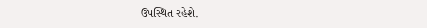ઉપસ્થિત રહેશે.